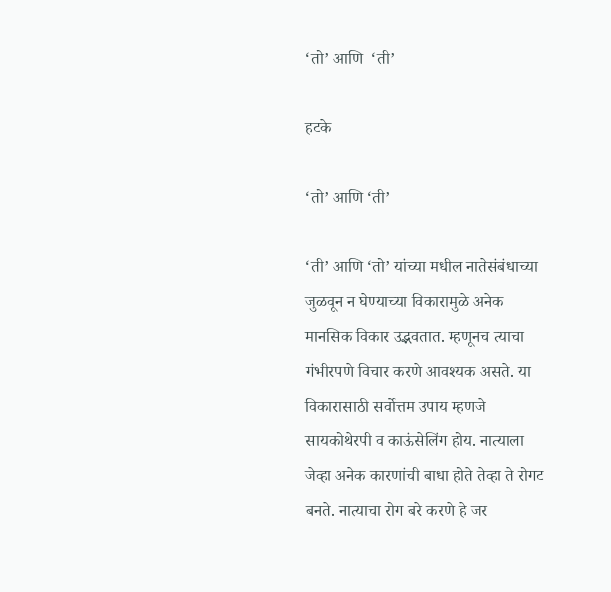‘तो’ आणि  ‘ती’

हटके

‘तो’ आणि ‘ती’

‘ती’ आणि ‘तो’ यांच्या मधील नातेसंबंधाच्या जुळवून न घेण्याच्या विकारामुळे अनेक मानसिक विकार उद्भवतात. म्हणूनच त्याचा गंभीरपणे विचार करणे आवश्यक असते. या विकारासाठी सर्वोत्तम उपाय म्हणजे सायकोथेरपी व काऊंसेलिंग होय. नात्याला जेव्हा अनेक कारणांची बाधा होते तेव्हा ते रोगट बनते. नात्याचा रोग बरे करणे हे जर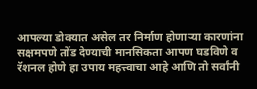आपल्या डोक्यात असेल तर निर्माण होणाऱ्या कारणांना सक्षमपणे तोंड देण्याची मानसिकता आपण घडविणे व रॅशनल होणे हा उपाय महत्त्वाचा आहे आणि तो सर्वांनी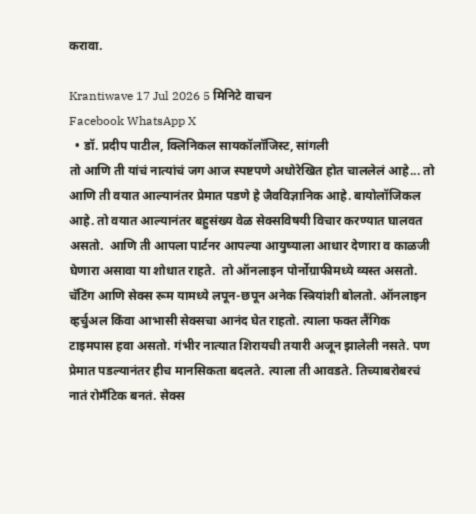करावा.

Krantiwave 17 Jul 2026 5 मिनिटे वाचन
Facebook WhatsApp X
  • डॉ. प्रदीप पाटील, क्लिनिकल सायकॉलॉजिस्ट, सांगली
तो आणि ती यांचं नात्यांचं जग आज स्पष्टपणे अधोरेखित होत चाललेलं आहे... तो आणि ती वयात आल्यानंतर प्रेमात पडणे हे जैवविज्ञानिक आहे. बायोलॉजिकल आहे. तो वयात आल्यानंतर बहुसंख्य वेळ सेक्सविषयी विचार करण्यात घालवत असतो.  आणि ती आपला पार्टनर आपल्या आयुष्याला आधार देणारा व काळजी घेणारा असावा या शोधात राहते.  तो ऑनलाइन पोर्नोग्राफीमध्ये व्यस्त असतो. चॅटिंग आणि सेक्स रूम यामध्ये लपून-छपून अनेक स्त्रियांशी बोलतो. ऑनलाइन व्हर्चुअल किंवा आभासी सेक्सचा आनंद घेत राहतो. त्याला फक्त लैंगिक टाइमपास हवा असतो. गंभीर नात्यात शिरायची तयारी अजून झालेली नसते. पण प्रेमात पडल्यानंतर हीच मानसिकता बदलते. त्याला ती आवडते. तिच्याबरोबरचं नातं रोमँटिक बनतं. सेक्स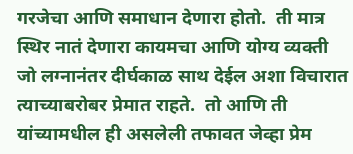गरजेचा आणि समाधान देणारा होतो.  ती मात्र स्थिर नातं देणारा कायमचा आणि योग्य व्यक्ती जो लग्नानंतर दीर्घकाळ साथ देईल अशा विचारात त्याच्याबरोबर प्रेमात राहते.  तो आणि ती यांच्यामधील ही असलेली तफावत जेव्हा प्रेम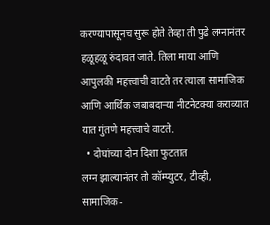करण्यापासूनच सुरू होते तेव्हा ती पुढे लग्नानंतर हळूहळू रुंदावत जाते. तिला माया आणि आपुलकी महत्त्वाची वाटते तर त्याला सामाजिक आणि आर्थिक जबाबदाऱ्या नीटनेटक्या कराव्यात यात गुंतणे महत्त्वाचे वाटते.
  • दोघांच्या दोन दिशा फुटतात
लग्न झाल्यानंतर तो कॉम्प्युटर, टीव्ही, सामाजिक-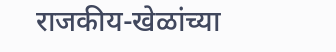राजकीय-खेळांच्या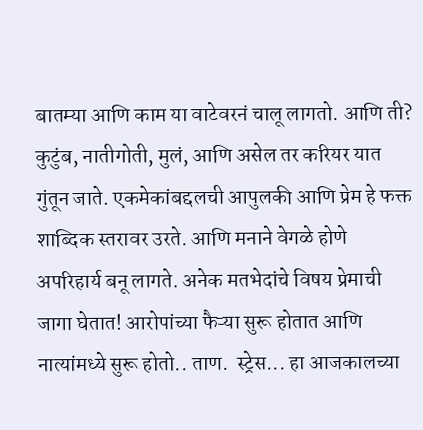बातम्या आणि काम या वाटेवरनं चालू लागतो. आणि ती? कुटुंब, नातीगोती, मुलं, आणि असेल तर करियर यात गुंतून जाते. एकमेकांबद्दलची आपुलकी आणि प्रेम हे फक्त शाब्दिक स्तरावर उरते. आणि मनाने वेगळे होणे अपरिहार्य बनू लागते. अनेक मतभेदांचे विषय प्रेमाची जागा घेतात! आरोपांच्या फैऱ्या सुरू होतात आणि नात्यांमध्ये सुरू होतो.. ताण.  स्ट्रेस... हा आजकालच्या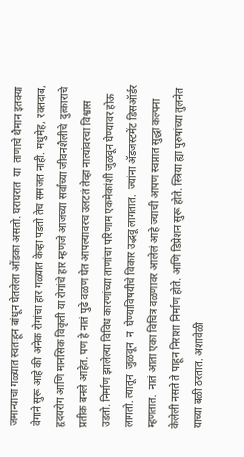जमान्याचा गळ्यात स्वतःहून बांधून घेतलेला ओंडका असतो. घराघरात  या  ताणाचे थैमान इतक्या वेगाने सुरू आहे की अनेक रोगांचा हार गळ्यात केव्हा पडतो तेच समजत नाही. मधुमेह, रक्तदाब, हृदयरोग आणि मानसिक विकृती या रोगांचे हार म्हणजे आजच्या सर्वांच्या जीवनशैलीचे  दुत्काराचे प्रतीक बनले आहेत. पण हे नातं पुढे वळण घेत आपल्यावरच उलटतं तेव्हा नात्यांवरचा विश्वास उडतो. निर्माण झालेल्या विविध कारणांच्या ताणांचा परिणाम एकमेकांशी जुळवून घेण्यावर होऊ लागतो. त्यातून  जुळवून  न  घेण्याविषयीचे विकार उद्भवू लागतात.  ज्यांना ॲडजस्टमेंट डिसऑर्डर म्हणतात.  नातं आता एका विचित्र वळणावर आलेलं आहे ज्याची आपण स्वप्नात सुद्धा कल्पना केलेली नसते ते पाहून निराशा निर्माण होते. आणि डिप्रेशन सुरू होते. स्त्रिया ह्या पुरुषांच्या तुलनेत  याच्या बळी ठरतात. अशावेळी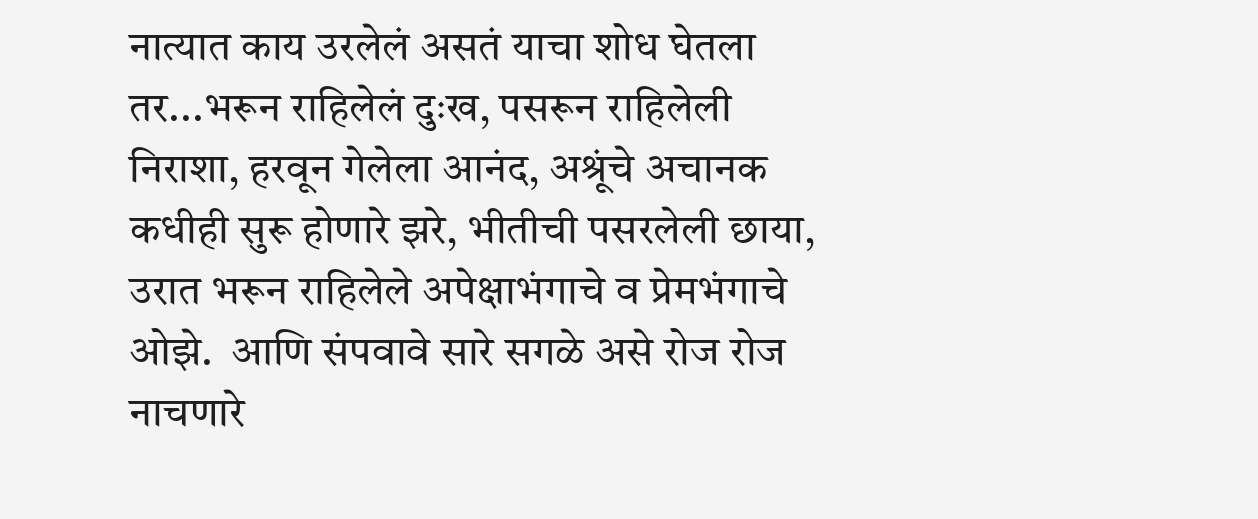नात्यात काय उरलेलं असतं याचा शोध घेतला तर...भरून राहिलेलं दुःख, पसरून राहिलेली निराशा, हरवून गेलेला आनंद, अश्रूंचे अचानक कधीही सुरू होणारे झरे, भीतीची पसरलेली छाया, उरात भरून राहिलेले अपेक्षाभंगाचे व प्रेमभंगाचे ओझे.  आणि संपवावे सारे सगळे असे रोज रोज नाचणारे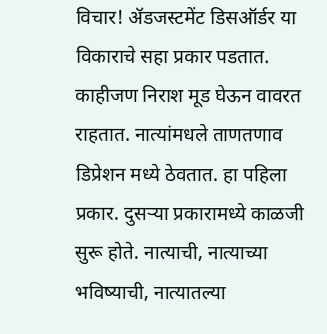विचार! ॲडजस्टमेंट डिसऑर्डर या विकाराचे सहा प्रकार पडतात. काहीजण निराश मूड घेऊन वावरत राहतात. नात्यांमधले ताणतणाव डिप्रेशन मध्ये ठेवतात. हा पहिला प्रकार. दुसऱ्या प्रकारामध्ये काळजी सुरू होते. नात्याची, नात्याच्या भविष्याची, नात्यातल्या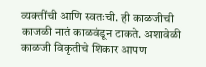व्यक्तींची आणि स्वतःची. ही काळजीची काजळी नातं काळवंडून टाकते. अशावेळी काळजी विकृतीचे शिकार आपण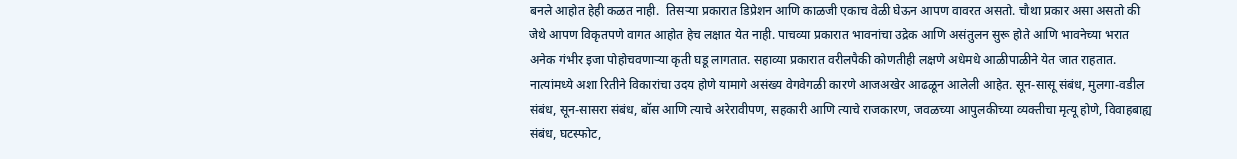बनले आहोत हेही कळत नाही.  तिसऱ्या प्रकारात डिप्रेशन आणि काळजी एकाच वेळी घेऊन आपण वावरत असतो. चौथा प्रकार असा असतो की जेथे आपण विकृतपणे वागत आहोत हेच लक्षात येत नाही. पाचव्या प्रकारात भावनांचा उद्रेक आणि असंतुलन सुरू होते आणि भावनेच्या भरात अनेक गंभीर इजा पोहोचवणाऱ्या कृती घडू लागतात. सहाव्या प्रकारात वरीलपैकी कोणतीही लक्षणे अधेमधे आळीपाळीने येत जात राहतात. नात्यांमध्ये अशा रितीने विकारांचा उदय होणे यामागे असंख्य वेगवेगळी कारणे आजअखेर आढळून आलेली आहेत. सून-सासू संबंध, मुलगा-वडील संबंध, सून-सासरा संबंध, बॉस आणि त्याचे अरेरावीपण, सहकारी आणि त्याचे राजकारण, जवळच्या आपुलकीच्या व्यक्तीचा मृत्यू होणे, विवाहबाह्य संबंध, घटस्फोट,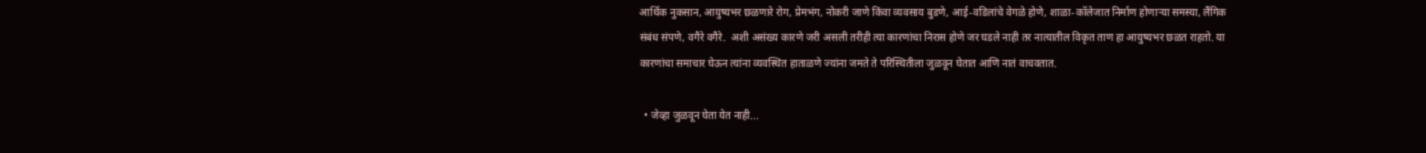आर्थिक नुकसान, आयुष्यभर छळणारे रोग, प्रेमभंग, नोकरी जाणे किंवा व्यवसाय बुडणे, आई-वडिलांचे वेगळे होणे, शाळा-कॉलेजात निर्माण होणाऱ्या समस्या, लैंगिक संबंध संपणे, वगैरे वगैरे.  अशी असंख्य कारणे जरी असली तरीही त्या कारणांचा निरास होणे जर घडले नाही तर नात्यातील विकृत ताण हा आयुष्यभर छळत राहतो. या कारणांचा समाचार घेऊन त्यांना व्यवस्थित हाताळणे ज्यांना जमते ते परिस्थितीला जुळवून घेतात आणि नातं वाचवतात.

  • जेव्हा जुळवून घेता येत नाही...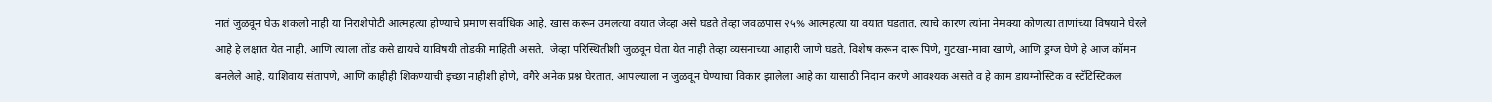नातं जुळवून घेऊ शकलो नाही या निराशेपोटी आत्महत्या होण्याचे प्रमाण सर्वाधिक आहे. खास करून उमलत्या वयात जेव्हा असे घडते तेव्हा जवळपास २५% आत्महत्या या वयात घडतात. त्याचे कारण त्यांना नेमक्या कोणत्या ताणांच्या विषयाने घेरले आहे हे लक्षात येत नाही. आणि त्याला तोंड कसे द्यायचे याविषयी तोडकी माहिती असते.  जेव्हा परिस्थितीशी जुळवून घेता येत नाही तेव्हा व्यसनाच्या आहारी जाणे घडते. विशेष करून दारू पिणे, गुटखा-मावा खाणे, आणि ड्रग्ज घेणे हे आज कॉमन बनलेले आहे. याशिवाय संतापणे, आणि काहीही शिकण्याची इच्छा नाहीशी होणे, वगैरे अनेक प्रश्न घेरतात. आपल्याला न जुळवून घेण्याचा विकार झालेला आहे का यासाठी निदान करणे आवश्यक असते व हे काम डायग्नोस्टिक व स्टॅटिस्टिकल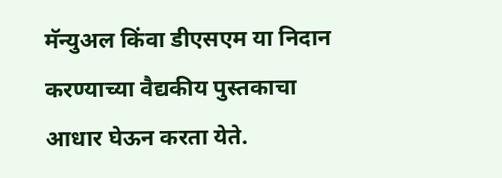मॅन्युअल किंवा डीएसएम या निदान करण्याच्या वैद्यकीय पुस्तकाचा आधार घेऊन करता येते.